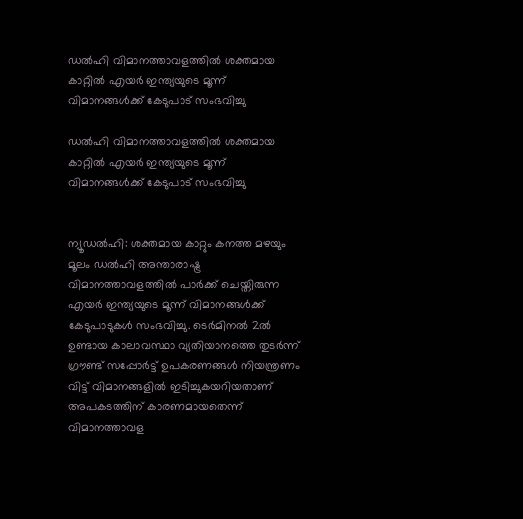ഡല്‍ഹി വിമാനത്താവളത്തില്‍ ശക്തമായ കാറ്റില്‍ എയര്‍ ഇന്ത്യയുടെ മൂന്ന് വിമാനങ്ങള്‍ക്ക് കേടുപാട് സംഭവിച്ചു

ഡല്‍ഹി വിമാനത്താവളത്തില്‍ ശക്തമായ കാറ്റില്‍ എയര്‍ ഇന്ത്യയുടെ മൂന്ന് വിമാനങ്ങള്‍ക്ക് കേടുപാട് സംഭവിച്ചു


ന്യൂഡല്‍ഹി: ശക്തമായ കാറ്റും കനത്ത മഴയും മൂലം ഡല്‍ഹി അന്താരാഷ്ട്ര വിമാനത്താവളത്തില്‍ പാര്‍ക്ക് ചെയ്തിരുന്ന എയര്‍ ഇന്ത്യയുടെ മൂന്ന് വിമാനങ്ങള്‍ക്ക് കേടുപാടുകള്‍ സംഭവിച്ചു. ടെര്‍മിനല്‍ 2ല്‍ ഉണ്ടായ കാലാവസ്ഥാ വ്യതിയാനത്തെ തുടര്‍ന്ന് ഗ്രൗണ്ട് സപ്പോര്‍ട്ട് ഉപകരണങ്ങള്‍ നിയന്ത്രണം വിട്ട് വിമാനങ്ങളില്‍ ഇടിച്ചുകയറിയതാണ് അപകടത്തിന് കാരണമായതെന്ന് വിമാനത്താവള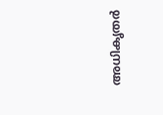അധികൃതര്‍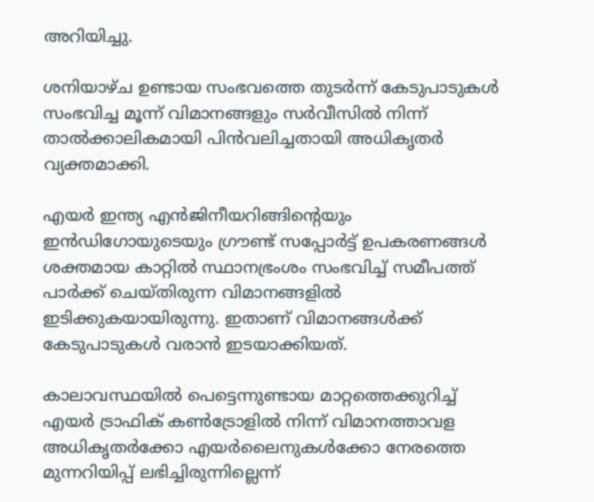അറിയിച്ചു.

ശനിയാഴ്ച ഉണ്ടായ സംഭവത്തെ തുടര്‍ന്ന് കേടുപാടുകള്‍ സംഭവിച്ച മൂന്ന് വിമാനങ്ങളും സര്‍വീസില്‍ നിന്ന് താല്‍ക്കാലികമായി പിന്‍വലിച്ചതായി അധികൃതര്‍ വ്യക്തമാക്കി.

എയര്‍ ഇന്ത്യ എന്‍ജിനീയറിങ്ങിന്റെയും ഇന്‍ഡിഗോയുടെയും ഗ്രൗണ്ട് സപ്പോര്‍ട്ട് ഉപകരണങ്ങള്‍ ശക്തമായ കാറ്റില്‍ സ്ഥാനഭ്രംശം സംഭവിച്ച് സമീപത്ത് പാര്‍ക്ക് ചെയ്തിരുന്ന വിമാനങ്ങളില്‍ ഇടിക്കുകയായിരുന്നു. ഇതാണ് വിമാനങ്ങള്‍ക്ക് കേടുപാടുകള്‍ വരാന്‍ ഇടയാക്കിയത്.

കാലാവസ്ഥയില്‍ പെട്ടെന്നുണ്ടായ മാറ്റത്തെക്കുറിച്ച് എയര്‍ ട്രാഫിക് കണ്‍ട്രോളില്‍ നിന്ന് വിമാനത്താവള അധികൃതര്‍ക്കോ എയര്‍ലൈനുകള്‍ക്കോ നേരത്തെ മുന്നറിയിപ്പ് ലഭിച്ചിരുന്നില്ലെന്ന്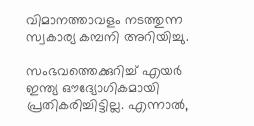വിമാനത്താവളം നടത്തുന്ന സ്വകാര്യ കമ്പനി അറിയിച്ചു.

സംഭവത്തെക്കുറിച്ച് എയര്‍ ഇന്ത്യ ഔദ്യോഗികമായി പ്രതികരിച്ചിട്ടില്ല. എന്നാല്‍,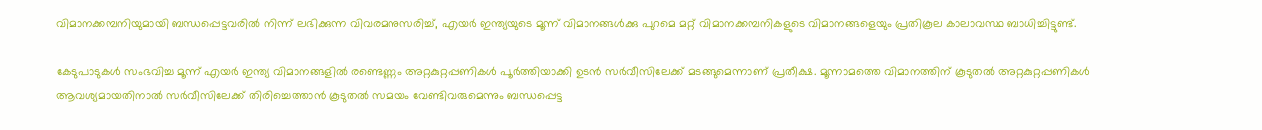വിമാനക്കമ്പനിയുമായി ബന്ധപ്പെട്ടവരില്‍ നിന്ന് ലഭിക്കുന്ന വിവരമനുസരിച്ച്, എയര്‍ ഇന്ത്യയുടെ മൂന്ന് വിമാനങ്ങള്‍ക്കു പുറമെ മറ്റ് വിമാനക്കമ്പനികളുടെ വിമാനങ്ങളെയും പ്രതികൂല കാലാവസ്ഥ ബാധിച്ചിട്ടുണ്ട്.

കേടുപാടുകള്‍ സംഭവിച്ച മൂന്ന് എയര്‍ ഇന്ത്യ വിമാനങ്ങളില്‍ രണ്ടെണ്ണം അറ്റകുറ്റപ്പണികള്‍ പൂര്‍ത്തിയാക്കി ഉടന്‍ സര്‍വീസിലേക്ക് മടങ്ങുമെന്നാണ് പ്രതീക്ഷ. മൂന്നാമത്തെ വിമാനത്തിന് കൂടുതല്‍ അറ്റകുറ്റപ്പണികള്‍ ആവശ്യമായതിനാല്‍ സര്‍വീസിലേക്ക് തിരിച്ചെത്താന്‍ കൂടുതല്‍ സമയം വേണ്ടിവരുമെന്നും ബന്ധപ്പെട്ട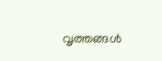വൃത്തങ്ങള്‍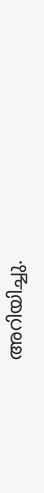അറിയിച്ചു.